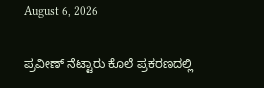August 6, 2026

ಪ್ರವೀಣ್ ನೆಟ್ಟಾರು ಕೊಲೆ ಪ್ರಕರಣದಲ್ಲಿ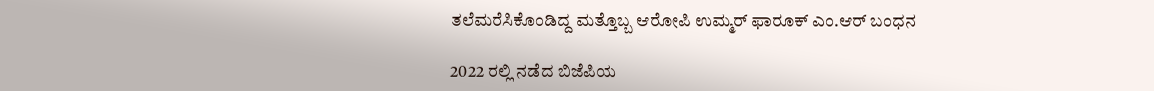ತಲೆಮರೆಸಿಕೊಂಡಿದ್ದ ಮತ್ತೊಬ್ಬ ಆರೋಪಿ ಉಮ್ಮರ್ ಫಾರೂಕ್ ಎಂ.ಆರ್ ಬಂಧ‌ನ

2022 ರಲ್ಲಿ ನಡೆದ ಬಿಜೆಪಿಯ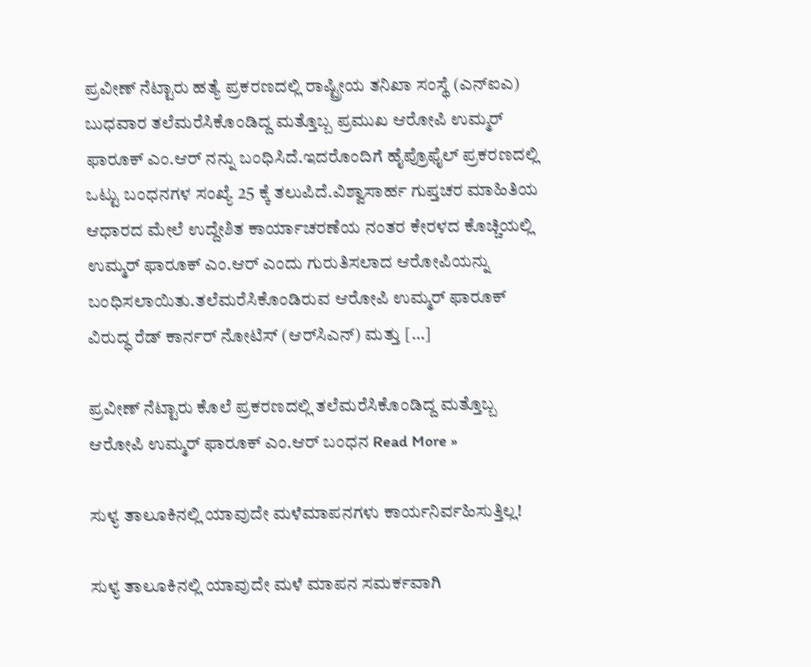ಪ್ರವೀಣ್ ನೆಟ್ಟಾರು ಹತ್ಯೆ ಪ್ರಕರಣದಲ್ಲಿ ರಾಷ್ಟ್ರೀಯ ತನಿಖಾ ಸಂಸ್ಥೆ (ಎನ್‌ಐಎ) ಬುಧವಾರ ತಲೆಮರೆಸಿಕೊಂಡಿದ್ದ ಮತ್ತೊಬ್ಬ ಪ್ರಮುಖ ಆರೋಪಿ ಉಮ್ಮರ್ ಫಾರೂಕ್ ಎಂ.ಆರ್ ನನ್ನು ಬಂಧಿಸಿದೆ.ಇದರೊಂದಿಗೆ ಹೈಪ್ರೊಫೈಲ್ ಪ್ರಕರಣದಲ್ಲಿ ಒಟ್ಟು ಬಂಧನಗಳ ಸಂಖ್ಯೆ 25 ಕ್ಕೆ ತಲುಪಿದೆ.ವಿಶ್ವಾಸಾರ್ಹ ಗುಪ್ತಚರ ಮಾಹಿತಿಯ ಆಧಾರದ ಮೇಲೆ ಉದ್ದೇಶಿತ ಕಾರ್ಯಾಚರಣೆಯ ನಂತರ ಕೇರಳದ ಕೊಚ್ಚಿಯಲ್ಲಿ ಉಮ್ಮರ್ ಫಾರೂಕ್ ಎಂ.ಆರ್ ಎಂದು ಗುರುತಿಸಲಾದ ಆರೋಪಿಯನ್ನು ಬಂಧಿಸಲಾಯಿತು.ತಲೆಮರೆಸಿಕೊಂಡಿರುವ ಆರೋಪಿ ಉಮ್ಮರ್ ಫಾರೂಕ್ ವಿರುದ್ಧ ರೆಡ್ ಕಾರ್ನರ್ ನೋಟಿಸ್ (ಆರ್‌ಸಿಎನ್) ಮತ್ತು […]

ಪ್ರವೀಣ್ ನೆಟ್ಟಾರು ಕೊಲೆ ಪ್ರಕರಣದಲ್ಲಿ ತಲೆಮರೆಸಿಕೊಂಡಿದ್ದ ಮತ್ತೊಬ್ಬ ಆರೋಪಿ ಉಮ್ಮರ್ ಫಾರೂಕ್ ಎಂ.ಆರ್ ಬಂಧ‌ನ Read More »

ಸುಳ್ಯ ತಾಲೂಕಿನಲ್ಲಿ ಯಾವುದೇ ಮಳೆಮಾಪನಗಳು ಕಾರ್ಯನಿರ್ವಹಿಸುತ್ತಿಲ್ಲ!

ಸುಳ್ಯ ತಾಲೂಕಿನಲ್ಲಿ ಯಾವುದೇ ಮಳೆ ಮಾಪನ ಸಮರ್ಕವಾಗಿ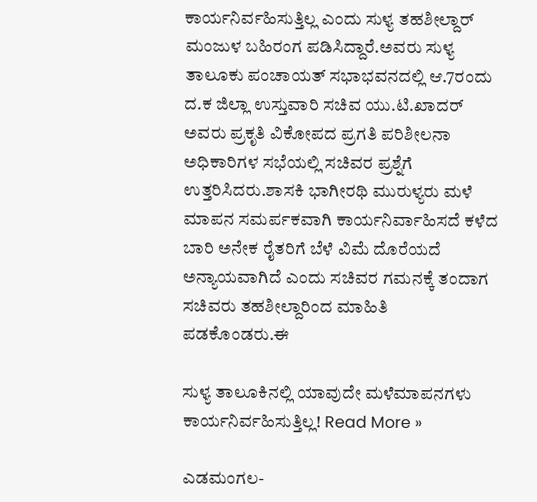ಕಾರ್ಯನಿರ್ವಹಿಸುತ್ತಿಲ್ಲ ಎಂದು ಸುಳ್ಯ ತಹಶೀಲ್ದಾರ್ ಮಂಜುಳ ಬಹಿರಂಗ ಪಡಿಸಿದ್ದಾರೆ.ಅವರು ಸುಳ್ಯ ತಾಲೂಕು ಪಂಚಾಯತ್ ಸಭಾಭವನದಲ್ಲಿ ಆ.7ರಂದು ದ.ಕ ಜಿಲ್ಲಾ ಉಸ್ತುವಾರಿ ಸಚಿವ ಯು.ಟಿ.ಖಾದರ್ ಅವರು ಪ್ರಕೃತಿ ವಿಕೋಪದ ಪ್ರಗತಿ ಪರಿಶೀಲನಾ ಅಧಿಕಾರಿಗಳ ಸಭೆಯಲ್ಲಿ ಸಚಿವರ ಪ್ರಶ್ನೆಗೆ ಉತ್ತರಿಸಿದರು.ಶಾಸಕಿ ಭಾಗೀರಥಿ ಮುರುಳ್ಯರು ಮಳೆ ಮಾಪನ ಸಮರ್ಪಕವಾಗಿ ಕಾರ್ಯನಿರ್ವಾಹಿಸದೆ ಕಳೆದ ಬಾರಿ ಅನೇಕ ರೈತರಿಗೆ ಬೆಳೆ ವಿಮೆ ದೊರೆಯದೆ ಅನ್ಯಾಯವಾಗಿದೆ ಎಂದು ಸಚಿವರ ಗಮನಕ್ಕೆ ತಂದಾಗ ಸಚಿವರು ತಹಶೀಲ್ದಾರಿಂದ ಮಾಹಿತಿ ಪಡಕೊಂಡರು.ಈ

ಸುಳ್ಯ ತಾಲೂಕಿನಲ್ಲಿ ಯಾವುದೇ ಮಳೆಮಾಪನಗಳು ಕಾರ್ಯನಿರ್ವಹಿಸುತ್ತಿಲ್ಲ! Read More »

ಎಡಮಂಗಲ-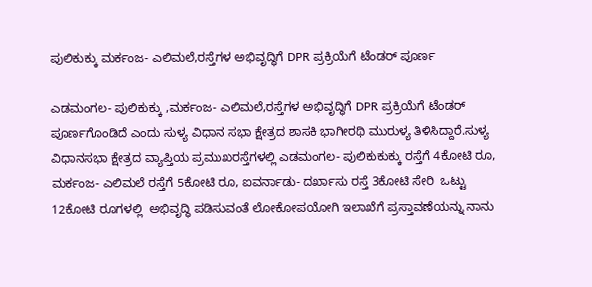ಪುಲಿಕುಕ್ಕು ಮರ್ಕಂಜ- ಎಲಿಮಲೆ,ರಸ್ತೆಗಳ ಅಭಿವೃದ್ಧಿಗೆ DPR ಪ್ರಕ್ರಿಯೆಗೆ ಟೆಂಡರ್ ಪೂರ್ಣ

ಎಡಮಂಗಲ- ಪುಲಿಕುಕ್ಕು ,ಮರ್ಕಂಜ- ಎಲಿಮಲೆ,ರಸ್ತೆಗಳ ಅಭಿವೃದ್ಧಿಗೆ DPR ಪ್ರಕ್ರಿಯೆಗೆ ಟೆಂಡರ್ ಪೂರ್ಣಗೊಂಡಿದೆ ಎಂದು ಸುಳ್ಯ ವಿಧಾನ ಸಭಾ ಕ್ಷೇತ್ರದ ಶಾಸಕಿ ಭಾಗೀರಥಿ ಮುರುಳ್ಯ ತಿಳಿಸಿದ್ದಾರೆ.ಸುಳ್ಯ ವಿಧಾನಸಭಾ ಕ್ಷೇತ್ರದ ವ್ಯಾಪ್ತಿಯ ಪ್ರಮುಖರಸ್ತೆಗಳಲ್ಲಿ ಎಡಮಂಗಲ- ಪುಲಿಕುಕುಕ್ಕು ರಸ್ತೆಗೆ 4ಕೋಟಿ ರೂ, ಮರ್ಕಂಜ- ಎಲಿಮಲೆ ರಸ್ತೆಗೆ 5ಕೋಟಿ ರೂ, ಐವರ್ನಾಡು- ದರ್ಖಾಸು ರಸ್ತೆ 3ಕೋಟಿ ಸೇರಿ  ಒಟ್ಟು 12ಕೋಟಿ ರೂಗಳಲ್ಲಿ  ಅಭಿವೃದ್ಧಿ ಪಡಿಸುವಂತೆ ಲೋಕೋಪಯೋಗಿ ಇಲಾಖೆಗೆ ಪ್ರಸ್ತಾವಣೆಯನ್ನು ನಾನು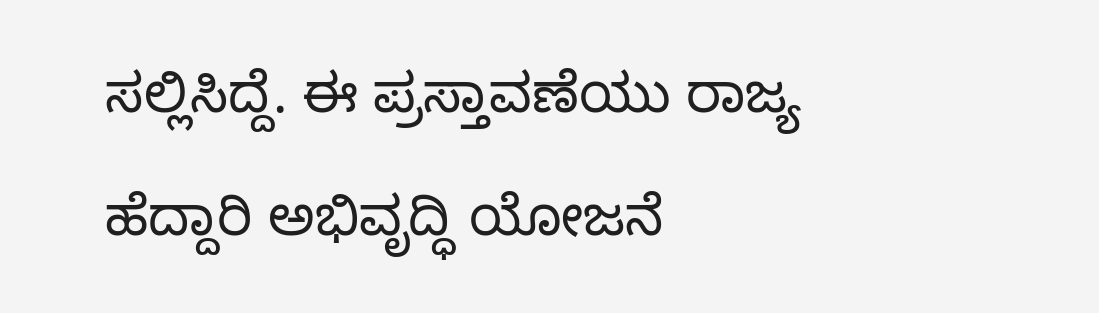ಸಲ್ಲಿಸಿದ್ದೆ‌. ಈ ಪ್ರಸ್ತಾವಣೆಯು ರಾಜ್ಯ ಹೆದ್ದಾರಿ ಅಭಿವೃದ್ಧಿ ಯೋಜನೆ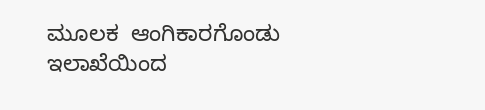ಮೂಲಕ  ಆಂಗಿಕಾರಗೊಂಡು ಇಲಾಖೆಯಿಂದ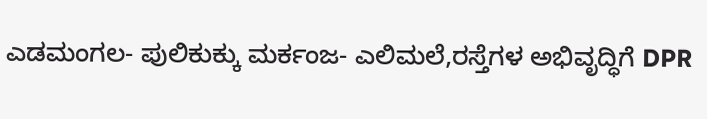ಎಡಮಂಗಲ- ಪುಲಿಕುಕ್ಕು ಮರ್ಕಂಜ- ಎಲಿಮಲೆ,ರಸ್ತೆಗಳ ಅಭಿವೃದ್ಧಿಗೆ DPR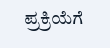ಪ್ರಕ್ರಿಯೆಗೆ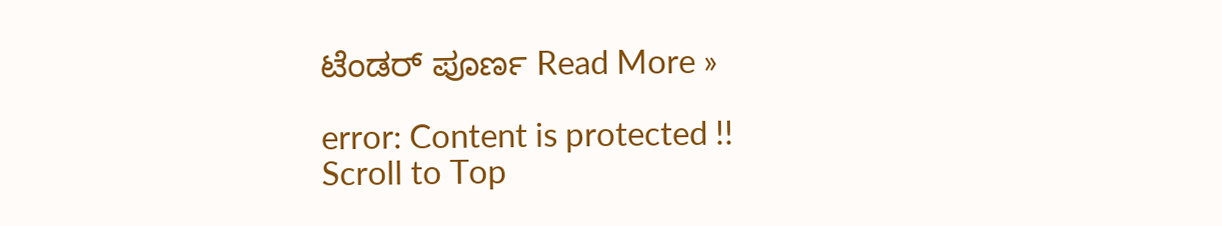ಟೆಂಡರ್ ಪೂರ್ಣ Read More »

error: Content is protected !!
Scroll to Top